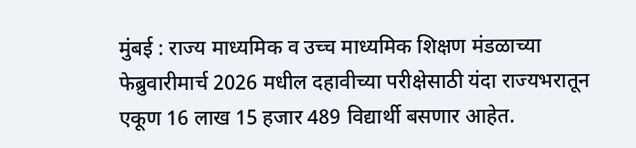मुंबई : राज्य माध्यमिक व उच्च माध्यमिक शिक्षण मंडळाच्या फेब्रुवारीमार्च 2026 मधील दहावीच्या परीक्षेसाठी यंदा राज्यभरातून एकूण 16 लाख 15 हजार 489 विद्यार्थी बसणार आहेत.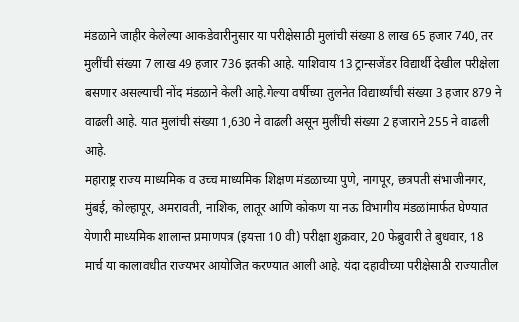मंडळाने जाहीर केलेल्या आकडेवारीनुसार या परीक्षेसाठी मुलांची संख्या 8 लाख 65 हजार 740, तर मुलींची संख्या 7 लाख 49 हजार 736 इतकी आहे. याशिवाय 13 ट्रान्सजेंडर विद्यार्थी देखील परीक्षेला बसणार असल्याची नोंद मंडळाने केली आहे.गेल्या वर्षीच्या तुलनेत विद्यार्थ्यांची संख्या 3 हजार 879 ने वाढली आहे. यात मुलांची संख्या 1,630 ने वाढली असून मुलींची संख्या 2 हजाराने 255 ने वाढली आहे.
महाराष्ट्र राज्य माध्यमिक व उच्च माध्यमिक शिक्षण मंडळाच्या पुणे, नागपूर, छत्रपती संभाजीनगर, मुंबई, कोल्हापूर, अमरावती, नाशिक, लातूर आणि कोकण या नऊ विभागीय मंडळांमार्फत घेण्यात येणारी माध्यमिक शालान्त प्रमाणपत्र (इयत्ता 10 वी) परीक्षा शुक्रवार, 20 फेब्रुवारी ते बुधवार, 18 मार्च या कालावधीत राज्यभर आयोजित करण्यात आली आहे. यंदा दहावीच्या परीक्षेसाठी राज्यातील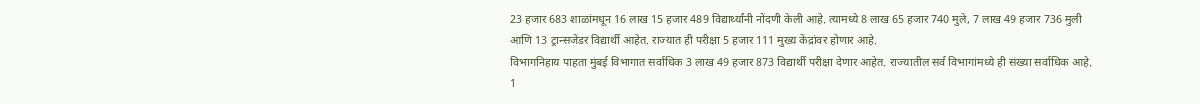23 हजार 683 शाळांमधून 16 लाख 15 हजार 489 विद्यार्थ्यांनी नोंदणी केली आहे. त्यामध्ये 8 लाख 65 हजार 740 मुले, 7 लाख 49 हजार 736 मुली आणि 13 ट्रान्सजेंडर विद्यार्थी आहेत. राज्यात ही परीक्षा 5 हजार 111 मुख्य केंद्रांवर होणार आहे.
विभागनिहाय पाहता मुंबई विभागात सर्वाधिक 3 लाख 49 हजार 873 विद्यार्थी परीक्षा देणार आहेत. राज्यातील सर्व विभागांमध्ये ही संख्या सर्वाधिक आहे. 1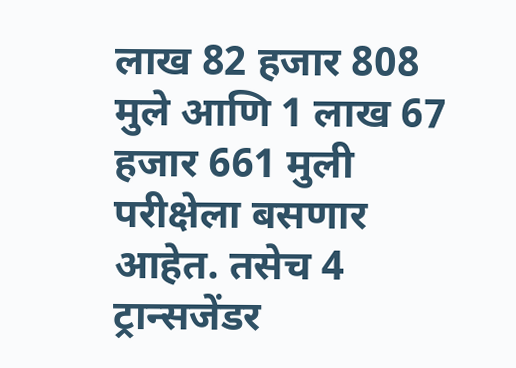लाख 82 हजार 808 मुले आणि 1 लाख 67 हजार 661 मुली परीक्षेला बसणार आहेत. तसेच 4 ट्रान्सजेंडर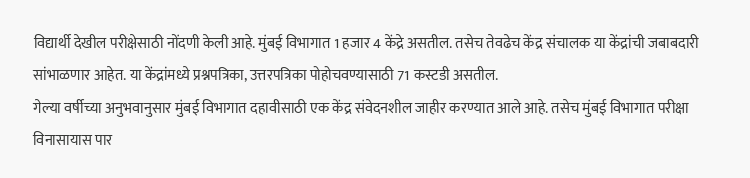विद्यार्थी देखील परीक्षेसाठी नोंदणी केली आहे. मुंबई विभागात 1 हजार 4 केंद्रे असतील. तसेच तेवढेच केंद्र संचालक या केंद्रांची जबाबदारी सांभाळणार आहेत. या केंद्रांमध्ये प्रश्नपत्रिका, उत्तरपत्रिका पोहोचवण्यासाठी 71 कस्टडी असतील.
गेल्या वर्षीच्या अनुभवानुसार मुंबई विभागात दहावीसाठी एक केंद्र संवेदनशील जाहीर करण्यात आले आहे. तसेच मुंबई विभागात परीक्षा विनासायास पार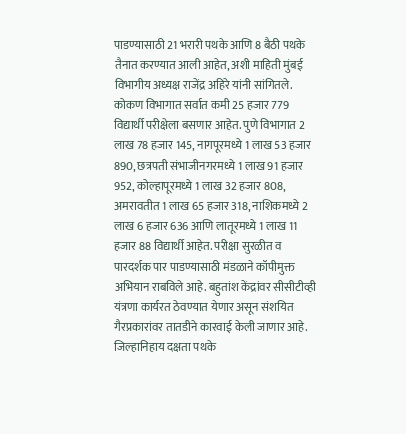पाडण्यासाठी 21 भरारी पथके आणि 8 बैठी पथके तैनात करण्यात आली आहेत, अशी माहिती मुंबई विभागीय अध्यक्ष राजेंद्र अहिरे यांनी सांगितले.
कोकण विभागात सर्वात कमी 25 हजार 779 विद्यार्थी परीक्षेला बसणार आहेत. पुणे विभागात 2 लाख 78 हजार 145, नागपूरमध्ये 1 लाख 53 हजार 890, छत्रपती संभाजीनगरमध्ये 1 लाख 91 हजार 952, कोल्हापूरमध्ये 1 लाख 32 हजार 808, अमरावतीत 1 लाख 65 हजार 318, नाशिकमध्ये 2 लाख 6 हजार 636 आणि लातूरमध्ये 1 लाख 11 हजार 88 विद्यार्थी आहेत. परीक्षा सुरळीत व पारदर्शक पार पाडण्यासाठी मंडळाने कॉपीमुक्त अभियान राबविले आहे. बहुतांश केंद्रांवर सीसीटीव्ही यंत्रणा कार्यरत ठेवण्यात येणार असून संशयित गैरप्रकारांवर तातडीने कारवाई केली जाणार आहे. जिल्हानिहाय दक्षता पथके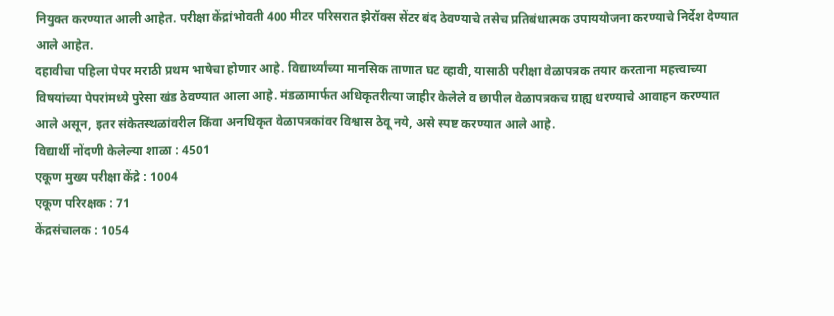नियुक्त करण्यात आली आहेत. परीक्षा केंद्रांभोवती 400 मीटर परिसरात झेरॉक्स सेंटर बंद ठेवण्याचे तसेच प्रतिबंधात्मक उपाययोजना करण्याचे निर्देश देण्यात आले आहेत.
दहावीचा पहिला पेपर मराठी प्रथम भाषेचा होणार आहे. विद्यार्थ्यांच्या मानसिक ताणात घट व्हावी, यासाठी परीक्षा वेळापत्रक तयार करताना महत्त्वाच्या विषयांच्या पेपरांमध्ये पुरेसा खंड ठेवण्यात आला आहे. मंडळामार्फत अधिकृतरीत्या जाहीर केलेले व छापील वेळापत्रकच ग्राह्य धरण्याचे आवाहन करण्यात आले असून, इतर संकेतस्थळांवरील किंवा अनधिकृत वेळापत्रकांवर विश्वास ठेवू नये, असे स्पष्ट करण्यात आले आहे.
विद्यार्थी नोंदणी केलेल्या शाळा : 4501
एकूण मुख्य परीक्षा केंद्रे : 1004
एकूण परिरक्षक : 71
केंद्रसंचालक : 1054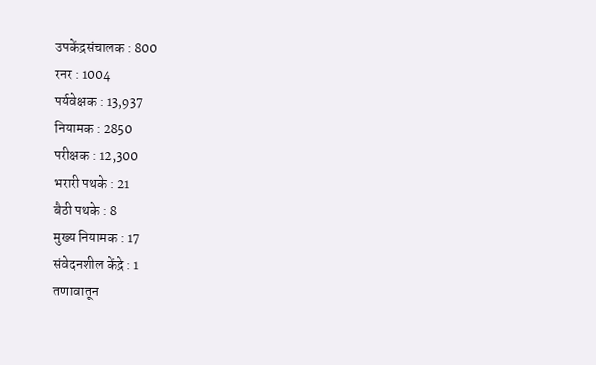उपकेंद्रसंचालक : 800
रनर : 1004
पर्यवेक्षक : 13,937
नियामक : 2850
परीक्षक : 12,300
भरारी पथके : 21
बैठी पथके : 8
मुख्य नियामक : 17
संवेदनशील केंद्रे : 1
तणावातून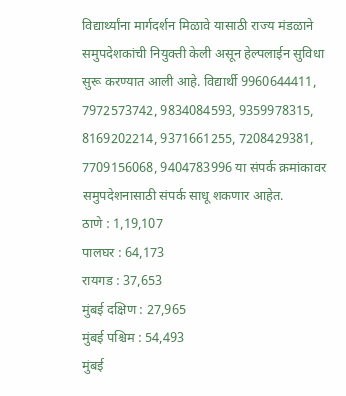विद्यार्थ्यांना मार्गदर्शन मिळावे यासाठी राज्य मंडळाने समुपदेशकांची नियुक्ती केली असून हेल्पलाईन सुविधा सुरू करण्यात आली आहे. विद्यार्थी 9960644411, 7972573742, 9834084593, 9359978315, 8169202214, 9371661255, 7208429381, 7709156068, 9404783996 या संपर्क क्रमांकावर समुपदेशनासाठी संपर्क साधू शकणार आहेत.
ठाणे : 1,19,107
पालघर : 64,173
रायगड : 37,653
मुंबई दक्षिण : 27,965
मुंबई पश्चिम : 54,493
मुंबई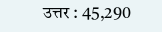उत्तर : 45,290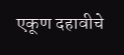एकूण दहावीचे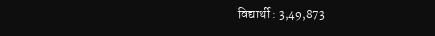विद्यार्थी : 3,49,873